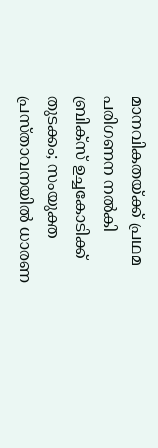മാനവികതയ്ക്ക് പ്രഥമ പരിഗണന നല്‍കി ബ്രിക്‌സ് ഉച്ചകോടിക്ക് തുടക്കം; സംയുക്ത പ്രസ്താവനയില്‍ ധാരണ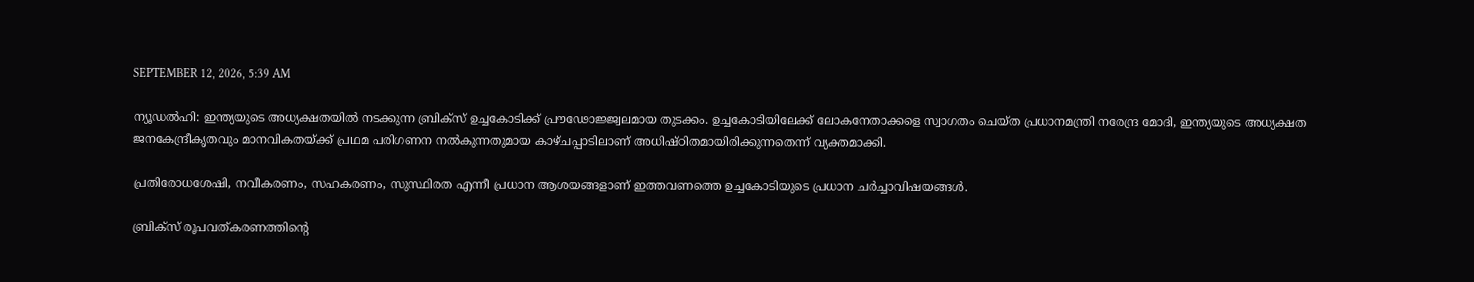SEPTEMBER 12, 2026, 5:39 AM

ന്യൂഡല്‍ഹി: ഇന്ത്യയുടെ അധ്യക്ഷതയില്‍ നടക്കുന്ന ബ്രിക്‌സ് ഉച്ചകോടിക്ക് പ്രൗഢോജ്ജ്വലമായ തുടക്കം. ഉച്ചകോടിയിലേക്ക് ലോകനേതാക്കളെ സ്വാഗതം ചെയ്ത പ്രധാനമന്ത്രി നരേന്ദ്ര മോദി, ഇന്ത്യയുടെ അധ്യക്ഷത ജനകേന്ദ്രീകൃതവും മാനവികതയ്ക്ക് പ്രഥമ പരിഗണന നല്‍കുന്നതുമായ കാഴ്ചപ്പാടിലാണ് അധിഷ്ഠിതമായിരിക്കുന്നതെന്ന് വ്യക്തമാക്കി.

പ്രതിരോധശേഷി, നവീകരണം, സഹകരണം, സുസ്ഥിരത എന്നീ പ്രധാന ആശയങ്ങളാണ് ഇത്തവണത്തെ ഉച്ചകോടിയുടെ പ്രധാന ചര്‍ച്ചാവിഷയങ്ങള്‍.

ബ്രിക്‌സ് രൂപവത്കരണത്തിന്റെ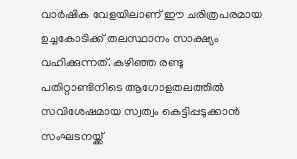വാര്‍ഷിക വേളയിലാണ് ഈ ചരിത്രപരമായ ഉച്ചകോടിക്ക് തലസ്ഥാനം സാക്ഷ്യം വഹിക്കുന്നത്. കഴിഞ്ഞ രണ്ടു പതിറ്റാണ്ടിനിടെ ആഗോളതലത്തില്‍ സവിശേഷമായ സ്വത്വം കെട്ടിപ്പടുക്കാന്‍ സംഘടനയ്ക്ക്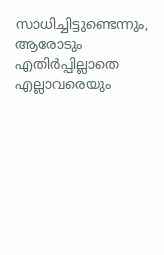സാധിച്ചിട്ടുണ്ടെന്നും, ആരോടും എതിര്‍പ്പില്ലാതെ എല്ലാവരെയും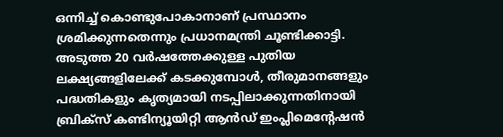ഒന്നിച്ച് കൊണ്ടുപോകാനാണ് പ്രസ്ഥാനം ശ്രമിക്കുന്നതെന്നും പ്രധാനമന്ത്രി ചൂണ്ടിക്കാട്ടി. അടുത്ത 20 വര്‍ഷത്തേക്കുള്ള പുതിയ ലക്ഷ്യങ്ങളിലേക്ക് കടക്കുമ്പോള്‍, തീരുമാനങ്ങളും പദ്ധതികളും കൃത്യമായി നടപ്പിലാക്കുന്നതിനായി ബ്രിക്‌സ് കണ്ടിന്യൂയിറ്റി ആന്‍ഡ് ഇംപ്ലിമെന്റേഷന്‍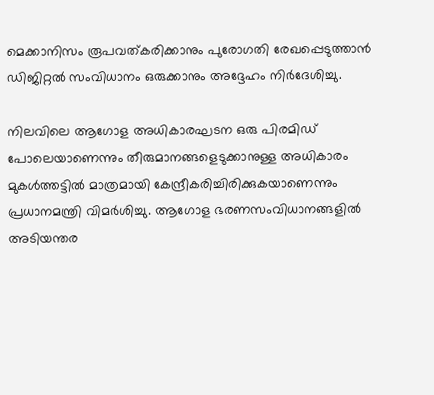മെക്കാനിസം രൂപവത്കരിക്കാനും പുരോഗതി രേഖപ്പെടുത്താന്‍ ഡിജിറ്റല്‍ സംവിധാനം ഒരുക്കാനും അദ്ദേഹം നിര്‍ദേശിച്ചു.

നിലവിലെ ആഗോള അധികാരഘടന ഒരു പിരമിഡ് പോലെയാണെന്നും തീരുമാനങ്ങളെടുക്കാനുള്ള അധികാരം മുകള്‍ത്തട്ടില്‍ മാത്രമായി കേന്ദ്രീകരിച്ചിരിക്കുകയാണെന്നും പ്രധാനമന്ത്രി വിമര്‍ശിച്ചു. ആഗോള ഭരണസംവിധാനങ്ങളില്‍ അടിയന്തര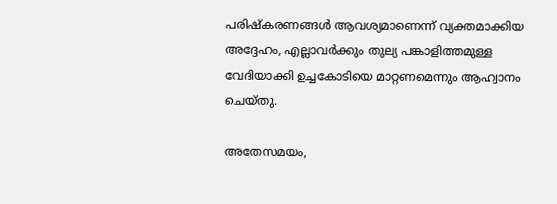പരിഷ്‌കരണങ്ങള്‍ ആവശ്യമാണെന്ന് വ്യക്തമാക്കിയ അദ്ദേഹം, എല്ലാവര്‍ക്കും തുല്യ പങ്കാളിത്തമുള്ള വേദിയാക്കി ഉച്ചകോടിയെ മാറ്റണമെന്നും ആഹ്വാനം ചെയ്തു.

അതേസമയം,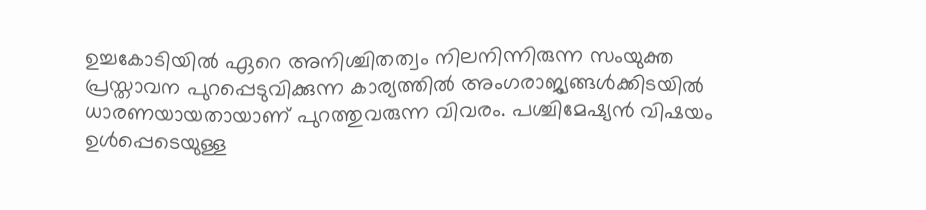ഉച്ചകോടിയില്‍ ഏറെ അനിശ്ചിതത്വം നിലനിന്നിരുന്ന സംയുക്ത പ്രസ്താവന പുറപ്പെടുവിക്കുന്ന കാര്യത്തില്‍ അംഗരാജ്യങ്ങള്‍ക്കിടയില്‍ ധാരണയായതായാണ് പുറത്തുവരുന്ന വിവരം. പശ്ചിമേഷ്യന്‍ വിഷയം ഉള്‍പ്പെടെയുള്ള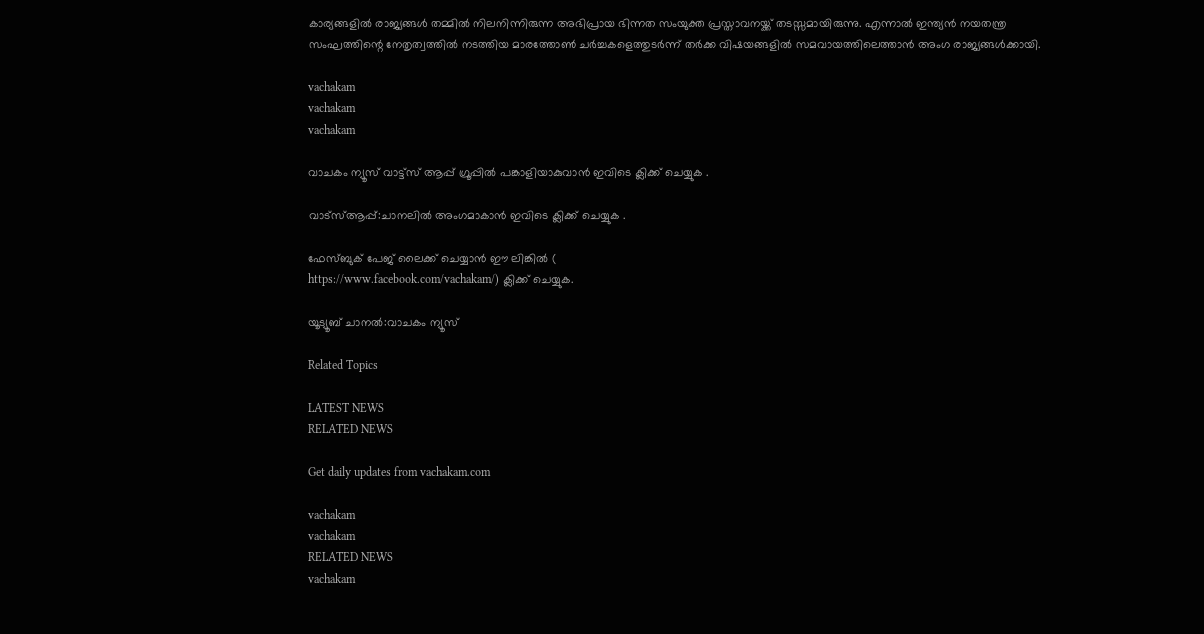കാര്യങ്ങളില്‍ രാജ്യങ്ങള്‍ തമ്മില്‍ നിലനിന്നിരുന്ന അഭിപ്രായ ഭിന്നത സംയുക്ത പ്രസ്താവനയ്ക്ക് തടസ്സമായിരുന്നു. എന്നാല്‍ ഇന്ത്യന്‍ നയതന്ത്ര സംഘത്തിന്റെ നേതൃത്വത്തില്‍ നടത്തിയ മാരത്തോണ്‍ ചര്‍ച്ചകളെത്തുടര്‍ന്ന് തര്‍ക്ക വിഷയങ്ങളില്‍ സമവായത്തിലെത്താന്‍ അംഗ രാജ്യങ്ങള്‍ക്കായി.

vachakam
vachakam
vachakam

വാചകം ന്യൂസ് വാട്ട്സ് ആപ്പ് ഗ്രൂപ്പിൽ പങ്കാളിയാകുവാൻ ഇവിടെ ക്ലിക്ക് ചെയ്യുക .

വാട്സ്ആപ്പ്:ചാനലിൽ അംഗമാകാൻ ഇവിടെ ക്ലിക്ക് ചെയ്യുക .

ഫേസ്ബുക് പേജ് ലൈക്ക് ചെയ്യാൻ ഈ ലിങ്കിൽ (
https://www.facebook.com/vachakam/) ക്ലിക്ക് ചെയ്യുക.

യൂട്യൂബ് ചാനൽ:വാചകം ന്യൂസ്

Related Topics

LATEST NEWS
RELATED NEWS

Get daily updates from vachakam.com

vachakam
vachakam
RELATED NEWS
vachakam